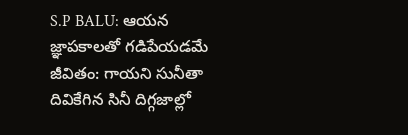S.P BALU: ఆయన జ్ఞాపకాలతో గడిపేయడమే జీవితం: గాయని సునీతా
దివికేగిన సినీ దిగ్గజాల్లో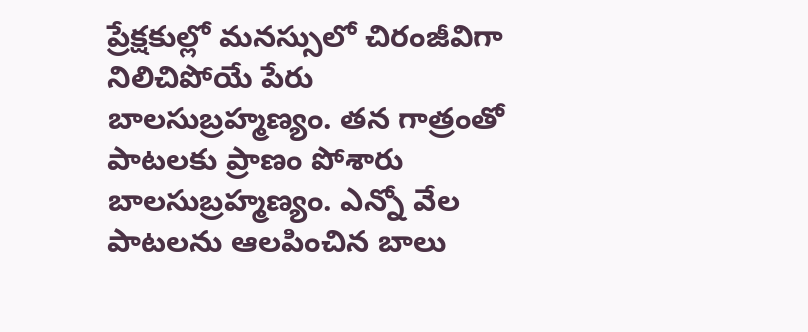ప్రేక్షకుల్లో మనస్సులో చిరంజీవిగా నిలిచిపోయే పేరు బాలసుబ్రహ్మణ్యం. తన గాత్రంతో పాటలకు ప్రాణం పోశారు బాలసుబ్రహ్మణ్యం. ఎన్నో వేల పాటలను ఆలపించిన బాలు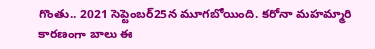గొంతు.. 2021 సెప్టెంబర్25న మూగబోయింది. కరోనా మహమ్మారి కారణంగా బాలు ఈ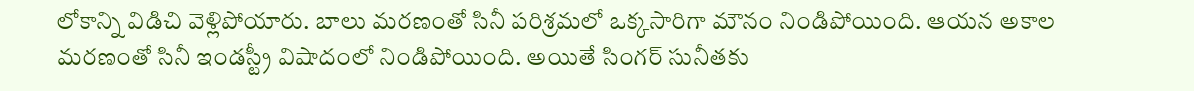లోకాన్ని విడిచి వెళ్లిపోయారు. బాలు మరణంతో సినీ పరిశ్రమలో ఒక్కసారిగా మౌనం నిండిపోయింది. ఆయన అకాల మరణంతో సినీ ఇండస్ట్రీ విషాదంలో నిండిపోయింది. అయితే సింగర్ సునీతకు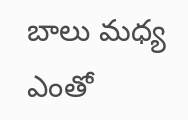బాలు మధ్య ఎంతో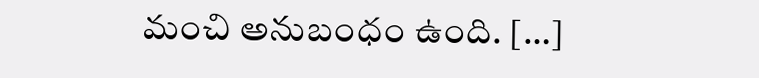మంచి అనుబంధం ఉంది. […]